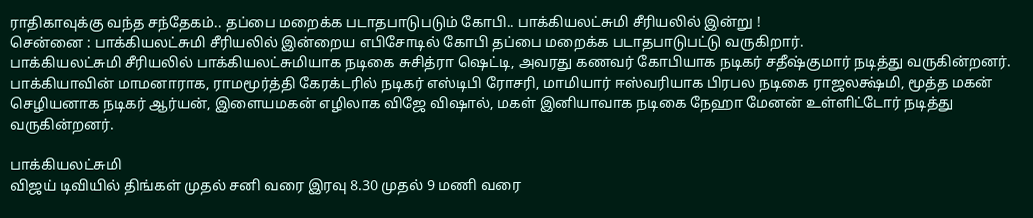ராதிகாவுக்கு வந்த சந்தேகம்.. தப்பை மறைக்க படாதபாடுபடும் கோபி.. பாக்கியலட்சுமி சீரியலில் இன்று !
சென்னை : பாக்கியலட்சுமி சீரியலில் இன்றைய எபிசோடில் கோபி தப்பை மறைக்க படாதபாடுபட்டு வருகிறார்.
பாக்கியலட்சுமி சீரியலில் பாக்கியலட்சுமியாக நடிகை சுசித்ரா ஷெட்டி, அவரது கணவர் கோபியாக நடிகர் சதீஷ்குமார் நடித்து வருகின்றனர்.
பாக்கியாவின் மாமனாராக, ராமமூர்த்தி கேரக்டரில் நடிகர் எஸ்டிபி ரோசரி, மாமியார் ஈஸ்வரியாக பிரபல நடிகை ராஜலக்ஷ்மி, மூத்த மகன் செழியனாக நடிகர் ஆர்யன், இளையமகன் எழிலாக விஜே விஷால், மகள் இனியாவாக நடிகை நேஹா மேனன் உள்ளிட்டோர் நடித்து வருகின்றனர்.

பாக்கியலட்சுமி
விஜய் டிவியில் திங்கள் முதல் சனி வரை இரவு 8.30 முதல் 9 மணி வரை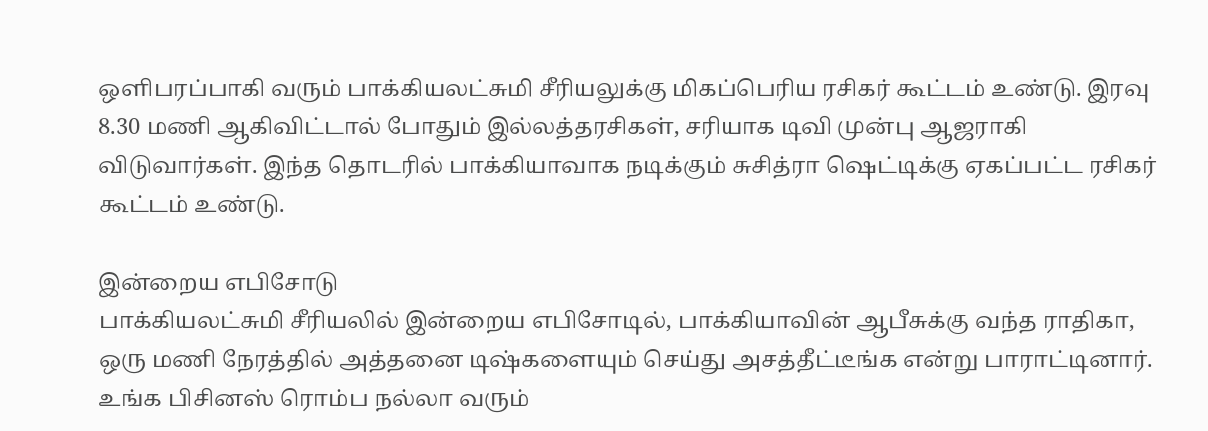ஒளிபரப்பாகி வரும் பாக்கியலட்சுமி சீரியலுக்கு மிகப்பெரிய ரசிகர் கூட்டம் உண்டு. இரவு 8.30 மணி ஆகிவிட்டால் போதும் இல்லத்தரசிகள், சரியாக டிவி முன்பு ஆஜராகி விடுவார்கள். இந்த தொடரில் பாக்கியாவாக நடிக்கும் சுசித்ரா ஷெட்டிக்கு ஏகப்பட்ட ரசிகர் கூட்டம் உண்டு.

இன்றைய எபிசோடு
பாக்கியலட்சுமி சீரியலில் இன்றைய எபிசோடில், பாக்கியாவின் ஆபீசுக்கு வந்த ராதிகா, ஒரு மணி நேரத்தில் அத்தனை டிஷ்களையும் செய்து அசத்தீட்டீங்க என்று பாராட்டினார். உங்க பிசினஸ் ரொம்ப நல்லா வரும்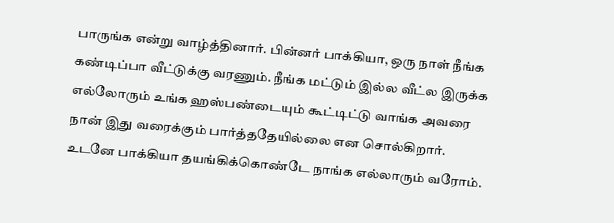பாருங்க என்று வாழ்த்தினார். பின்னர் பாக்கியா, ஒரு நாள் நீங்க கண்டிப்பா வீட்டுக்கு வரணும். நீங்க மட்டும் இல்ல வீட்ல இருக்க எல்லோரும் உங்க ஹஸ்பண்டையும் கூட்டிட்டு வாங்க அவரை நான் இது வரைக்கும் பார்த்ததேயில்லை என சொல்கிறார். உடனே பாக்கியா தயங்கிக்கொண்டே நாங்க எல்லாரும் வரோம்.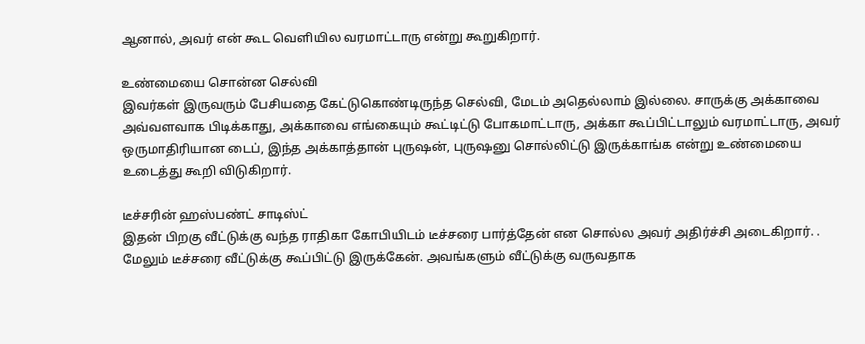ஆனால், அவர் என் கூட வெளியில வரமாட்டாரு என்று கூறுகிறார்.

உண்மையை சொன்ன செல்வி
இவர்கள் இருவரும் பேசியதை கேட்டுகொண்டிருந்த செல்வி, மேடம் அதெல்லாம் இல்லை. சாருக்கு அக்காவை அவ்வளவாக பிடிக்காது, அக்காவை எங்கையும் கூட்டிட்டு போகமாட்டாரு, அக்கா கூப்பிட்டாலும் வரமாட்டாரு, அவர் ஒருமாதிரியான டைப், இந்த அக்காத்தான் புருஷன், புருஷனு சொல்லிட்டு இருக்காங்க என்று உண்மையை உடைத்து கூறி விடுகிறார்.

டீச்சரின் ஹஸ்பண்ட் சாடிஸ்ட்
இதன் பிறகு வீட்டுக்கு வந்த ராதிகா கோபியிடம் டீச்சரை பார்த்தேன் என சொல்ல அவர் அதிர்ச்சி அடைகிறார். . மேலும் டீச்சரை வீட்டுக்கு கூப்பிட்டு இருக்கேன். அவங்களும் வீட்டுக்கு வருவதாக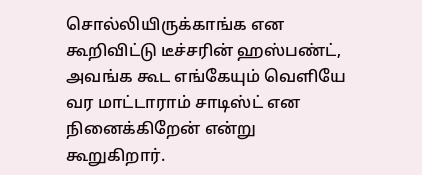சொல்லியிருக்காங்க என கூறிவிட்டு டீச்சரின் ஹஸ்பண்ட், அவங்க கூட எங்கேயும் வெளியே வர மாட்டாராம் சாடிஸ்ட் என நினைக்கிறேன் என்று கூறுகிறார்.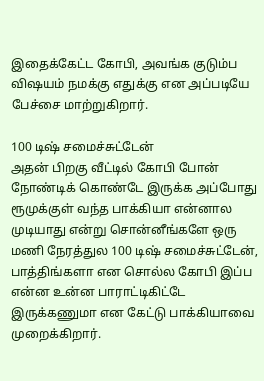இதைக்கேட்ட கோபி, அவங்க குடும்ப விஷயம் நமக்கு எதுக்கு என அப்படியே பேச்சை மாற்றுகிறார்.

100 டிஷ் சமைச்சுட்டேன்
அதன் பிறகு வீட்டில் கோபி போன் நோண்டிக் கொண்டே இருக்க அப்போது ரூமுக்குள் வந்த பாக்கியா என்னால முடியாது என்று சொன்னீங்களே ஒரு மணி நேரத்துல 100 டிஷ் சமைச்சுட்டேன், பாத்திங்களா என சொல்ல கோபி இப்ப என்ன உன்ன பாராட்டிகிட்டே இருக்கணுமா என கேட்டு பாக்கியாவை முறைக்கிறார்.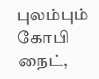புலம்பும் கோபி
நைட்,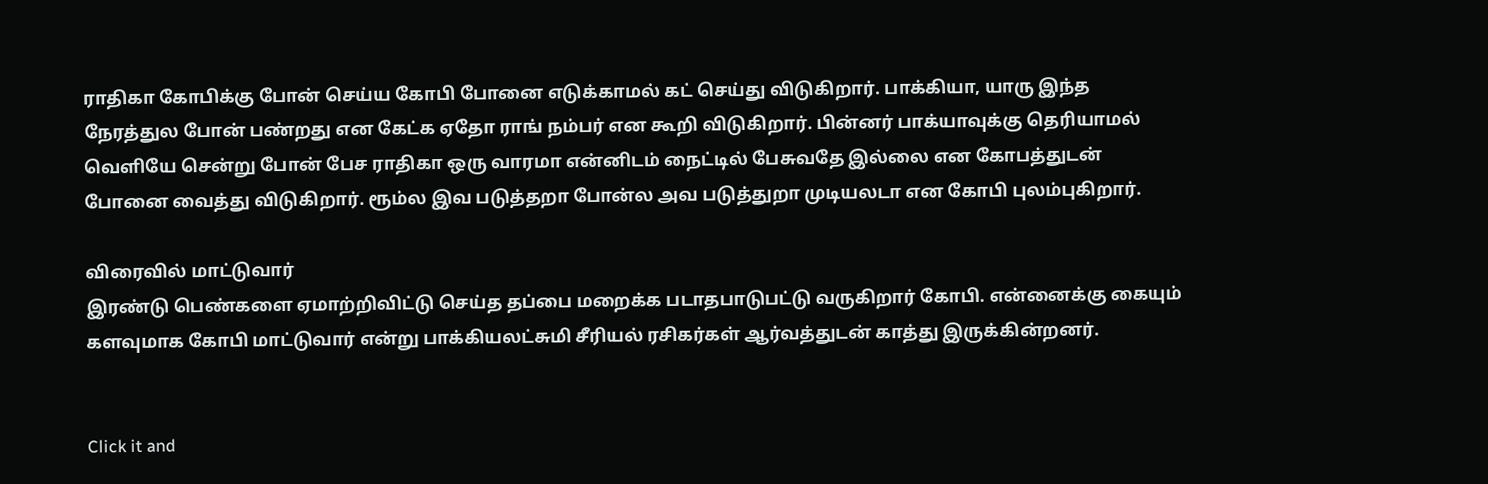ராதிகா கோபிக்கு போன் செய்ய கோபி போனை எடுக்காமல் கட் செய்து விடுகிறார். பாக்கியா, யாரு இந்த நேரத்துல போன் பண்றது என கேட்க ஏதோ ராங் நம்பர் என கூறி விடுகிறார். பின்னர் பாக்யாவுக்கு தெரியாமல் வெளியே சென்று போன் பேச ராதிகா ஒரு வாரமா என்னிடம் நைட்டில் பேசுவதே இல்லை என கோபத்துடன் போனை வைத்து விடுகிறார். ரூம்ல இவ படுத்தறா போன்ல அவ படுத்துறா முடியலடா என கோபி புலம்புகிறார்.

விரைவில் மாட்டுவார்
இரண்டு பெண்களை ஏமாற்றிவிட்டு செய்த தப்பை மறைக்க படாதபாடுபட்டு வருகிறார் கோபி. என்னைக்கு கையும் களவுமாக கோபி மாட்டுவார் என்று பாக்கியலட்சுமி சீரியல் ரசிகர்கள் ஆர்வத்துடன் காத்து இருக்கின்றனர்.


Click it and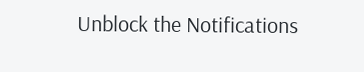Unblock the Notifications